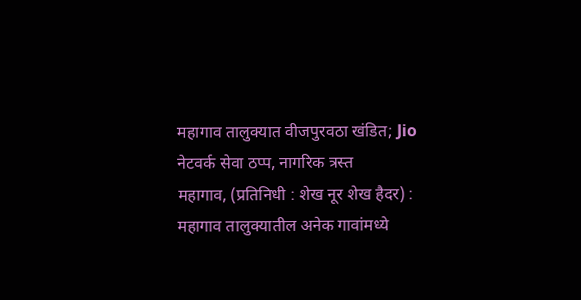महागाव तालुक्यात वीजपुरवठा खंडित; Jio नेटवर्क सेवा ठप्प, नागरिक त्रस्त
महागाव, (प्रतिनिधी : शेख नूर शेख हैदर) : महागाव तालुक्यातील अनेक गावांमध्ये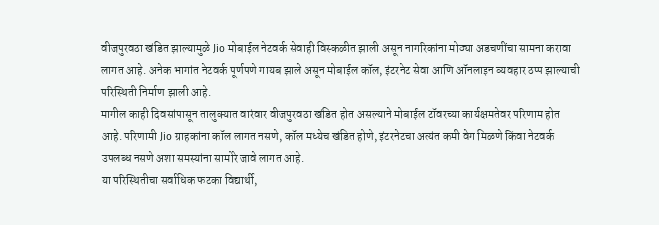वीजपुरवठा खंडित झाल्यामुळे Jio मोबाईल नेटवर्क सेवाही विस्कळीत झाली असून नागरिकांना मोठ्या अडचणींचा सामना करावा लागत आहे. अनेक भागांत नेटवर्क पूर्णपणे गायब झाले असून मोबाईल कॉल, इंटरनेट सेवा आणि ऑनलाइन व्यवहार ठप्प झाल्याची परिस्थिती निर्माण झाली आहे.
मागील काही दिवसांपासून तालुक्यात वारंवार वीजपुरवठा खंडित होत असल्याने मोबाईल टॉवरच्या कार्यक्षमतेवर परिणाम होत आहे. परिणामी Jio ग्राहकांना कॉल लागत नसणे, कॉल मध्येच खंडित होणे, इंटरनेटचा अत्यंत कमी वेग मिळणे किंवा नेटवर्क उपलब्ध नसणे अशा समस्यांना सामोरे जावे लागत आहे.
या परिस्थितीचा सर्वाधिक फटका विद्यार्थी,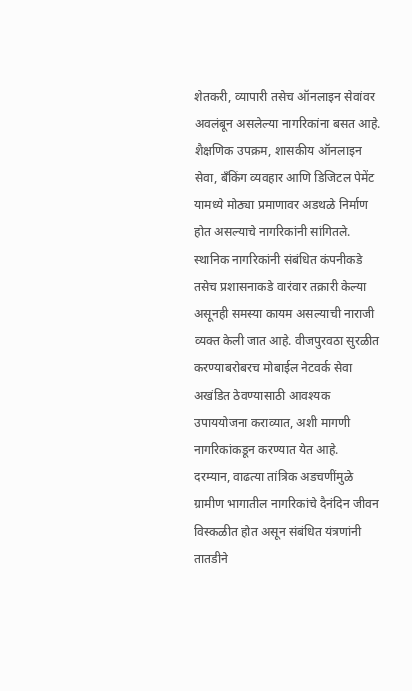शेतकरी, व्यापारी तसेच ऑनलाइन सेवांवर अवलंबून असलेल्या नागरिकांना बसत आहे. शैक्षणिक उपक्रम, शासकीय ऑनलाइन सेवा, बँकिंग व्यवहार आणि डिजिटल पेमेंट यामध्ये मोठ्या प्रमाणावर अडथळे निर्माण होत असल्याचे नागरिकांनी सांगितले.
स्थानिक नागरिकांनी संबंधित कंपनीकडे तसेच प्रशासनाकडे वारंवार तक्रारी केल्या असूनही समस्या कायम असल्याची नाराजी व्यक्त केली जात आहे. वीजपुरवठा सुरळीत करण्याबरोबरच मोबाईल नेटवर्क सेवा अखंडित ठेवण्यासाठी आवश्यक उपाययोजना कराव्यात, अशी मागणी नागरिकांकडून करण्यात येत आहे.
दरम्यान, वाढत्या तांत्रिक अडचणींमुळे ग्रामीण भागातील नागरिकांचे दैनंदिन जीवन विस्कळीत होत असून संबंधित यंत्रणांनी तातडीने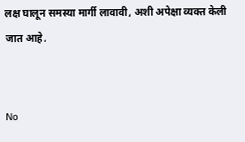लक्ष घालून समस्या मार्गी लावावी, अशी अपेक्षा व्यक्त केली जात आहे.


No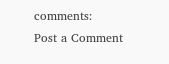comments:
Post a Comment